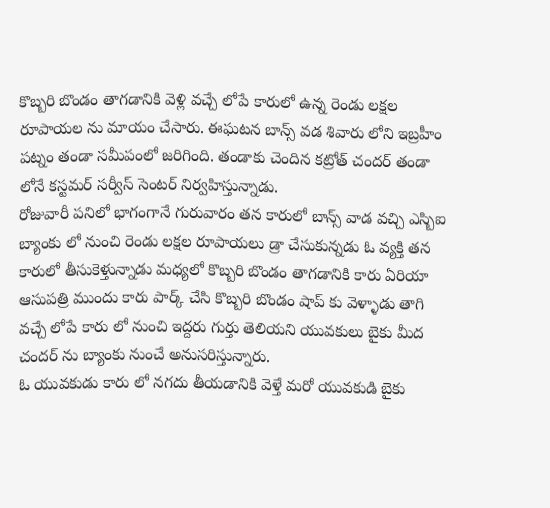కొబ్బరి బొండం తాగడానికి వెళ్లి వచ్చే లోపే కారులో ఉన్న రెండు లక్షల రూపాయల ను మాయం చేసారు. ఈఘటన బాన్స్ వడ శివారు లోని ఇబ్రహీం పట్నం తండా సమీపంలో జరిగింది. తండాకు చెందిన కట్రోత్ చందర్ తండా లోనే కస్టమర్ సర్వీస్ సెంటర్ నిర్వహిస్తున్నాడు.
రోజువారీ పనిలో భాగంగానే గురువారం తన కారులో బాన్స్ వాడ వచ్చి ఎస్బిఐ బ్యాంకు లో నుంచి రెండు లక్షల రూపాయలు డ్రా చేసుకున్నడు ఓ వ్యక్తి తన కారులో తీసుకెళ్తున్నాడు మధ్యలో కొబ్బరి బొండం తాగడానికి కారు ఏరియా ఆసుపత్రి ముందు కారు పార్క్ చేసి కొబ్బరి బొండం షాప్ కు వెళ్ళాడు తాగి వచ్చే లోపే కారు లో నుంచి ఇద్దరు గుర్తు తెలియని యువకులు బైకు మీద చందర్ ను బ్యాంకు నుంచే అనుసరిస్తున్నారు.
ఓ యువకుడు కారు లో నగదు తీయడానికి వెళ్తే మరో యువకుడి బైకు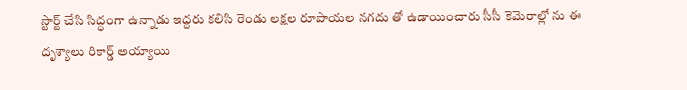స్టార్ట్ చేసి సిద్ధంగా ఉన్నాడు ఇద్దరు కలిసి రెండు లక్షల రూపాయల నగదు తో ఉడాయించారు సీసీ కెమెరాల్లో ను ఈ దృశ్యాలు రికార్డ్ అయ్యాయి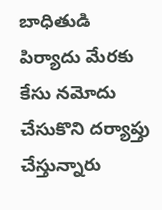బాధితుడి పిర్యాదు మేరకు కేసు నమోదు చేసుకొని దర్యాప్తు చేస్తున్నారు